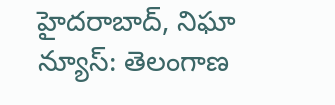హైదరాబాద్, నిఘా న్యూస్: తెలంగాణ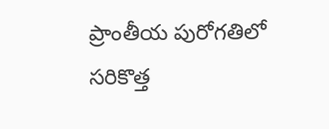ప్రాంతీయ పురోగతిలో సరికొత్త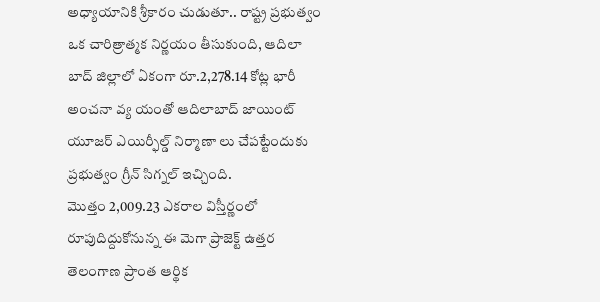అధ్యాయానికి శ్రీకారం చుడుతూ.. రాష్ట్ర ప్రభుత్వం ఒక చారిత్రాత్మక నిర్ణయం తీసుకుంది, ఆదిలా బాద్ జిల్లాలో ఏకంగా రూ.2,278.14 కోట్ల భారీ అంచనా వ్య యంతో ఆదిలాబాద్ జాయింట్ యూజర్ ఎయిర్ఫీల్డ్ నిర్మాణా లు చేపట్టేందుకు ప్రభుత్వం గ్రీన్ సిగ్నల్ ఇచ్చింది.
మొత్తం 2,009.23 ఎకరాల విస్తీర్ణంలో రూపుదిద్దుకోనున్న ఈ మెగా ప్రాజెక్ట్ ఉత్తర తెలంగాణ ప్రాంత ఆర్థిక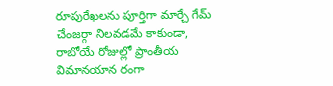రూపురేఖలను పూర్తిగా మార్చే గేమ్ చేంజర్గా నిలవడమే కాకుండా, రాబోయే రోజుల్లో ప్రాంతీయ విమానయాన రంగా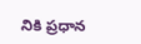నికి ప్రధాన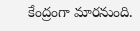కేంద్రంగా మారనుంది.